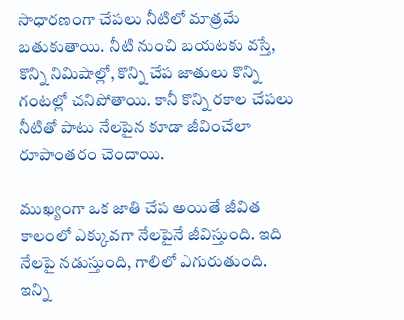సాధారణంగా చేపలు నీటిలో మాత్రమే బతుకుతాయి. నీటి నుంచి బయటకు వస్తే, కొన్ని నిమిషాల్లో, కొన్ని చేప జాతులు కొన్ని గంటల్లో చనిపోతాయి. కానీ కొన్ని రకాల చేపలు నీటితో పాటు నేలపైన కూడా జీవించేలా రూపాంతరం చెందాయి.

ముఖ్యంగా ఒక జాతి చేప అయితే జీవిత కాలంలో ఎక్కువగా నేలపైనే జీవిస్తుంది. ఇది నేలపై నడుస్తుంది, గాలిలో ఎగురుతుంది. ఇన్ని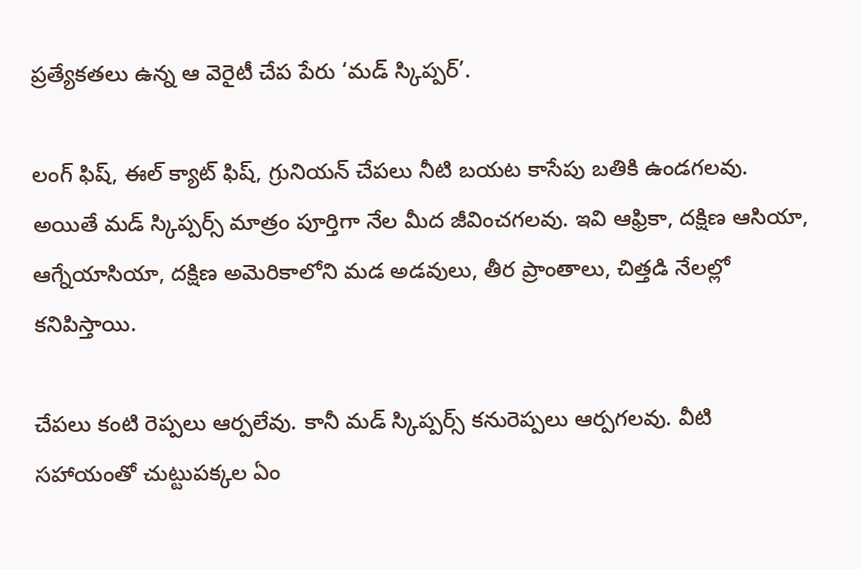ప్రత్యేకతలు ఉన్న ఆ వెరైటీ చేప పేరు ‘మడ్ స్కిప్పర్’.

లంగ్ ఫిష్, ఈల్ క్యాట్ ఫిష్, గ్రునియన్ చేపలు నీటి బయట కాసేపు బతికి ఉండగలవు. అయితే మడ్ స్కిప్పర్స్ మాత్రం పూర్తిగా నేల మీద జీవించగలవు. ఇవి ఆఫ్రికా, దక్షిణ ఆసియా, ఆగ్నేయాసియా, దక్షిణ అమెరికాలోని మడ అడవులు, తీర ప్రాంతాలు, చిత్తడి నేలల్లో కనిపిస్తాయి.

చేపలు కంటి రెప్పలు ఆర్పలేవు. కానీ మడ్ స్కిప్పర్స్ కనురెప్పలు ఆర్పగలవు. వీటి సహాయంతో చుట్టుపక్కల ఏం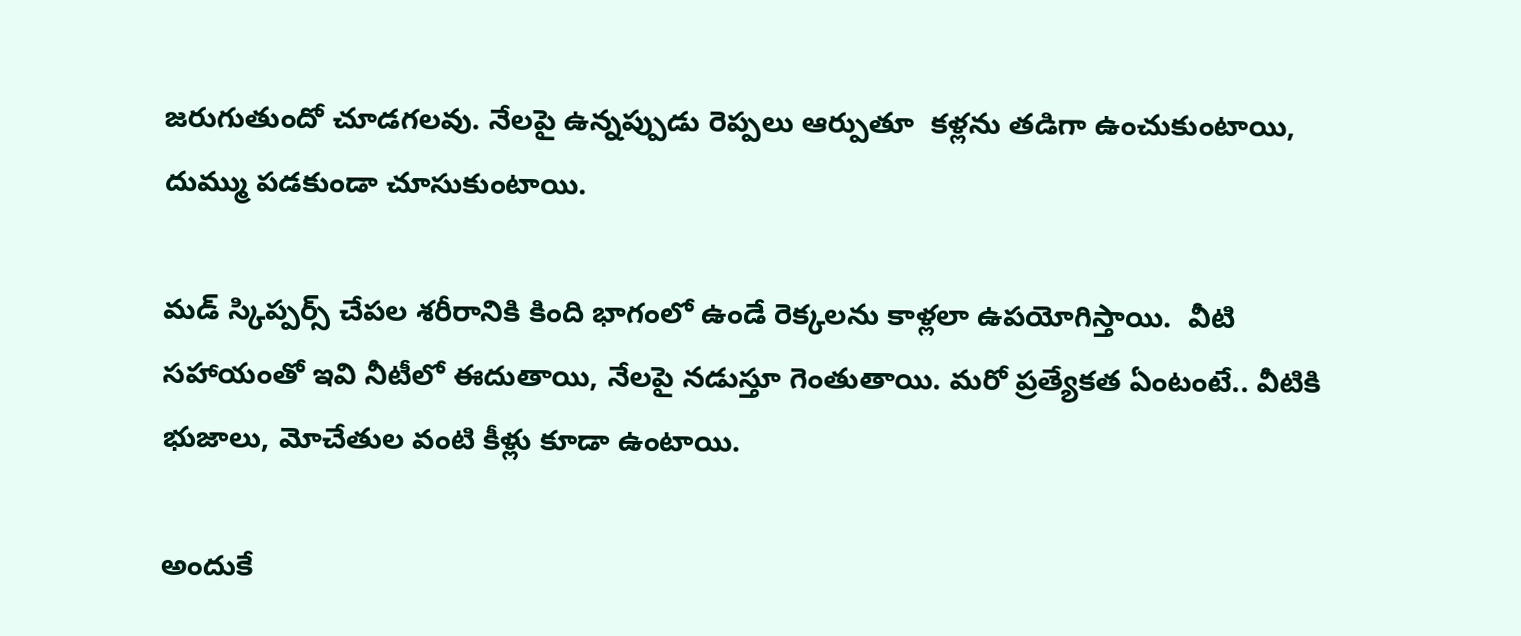జరుగుతుందో చూడగలవు. నేలపై ఉన్నప్పుడు రెప్పలు ఆర్పుతూ  కళ్లను తడిగా ఉంచుకుంటాయి, దుమ్ము పడకుండా చూసుకుంటాయి.

మడ్ స్కిప్పర్స్ చేపల శరీరానికి కింది భాగంలో ఉండే రెక్కలను కాళ్లలా ఉపయోగిస్తాయి.  వీటి సహాయంతో ఇవి నీటీలో ఈదుతాయి, నేలపై నడుస్తూ గెంతుతాయి. మరో ప్రత్యేకత ఏంటంటే.. వీటికి భుజాలు, మోచేతుల వంటి కీళ్లు కూడా ఉంటాయి.

అందుకే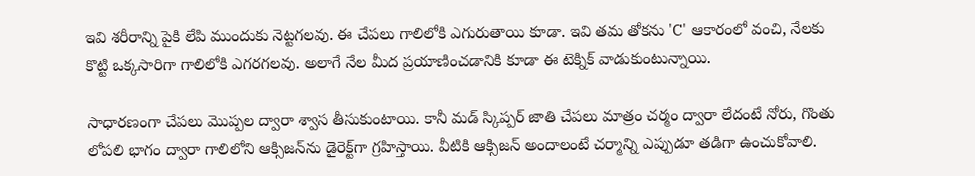ఇవి శరీరాన్ని పైకి లేపి ముందుకు నెట్టగలవు. ఈ చేపలు గాలిలోకి ఎగురుతాయి కూడా. ఇవి తమ తోకను 'C' ఆకారంలో వంచి, నేలకు కొట్టి ఒక్కసారిగా గాలిలోకి ఎగరగలవు. అలాగే నేల మీద ప్రయాణించడానికి కూడా ఈ టెక్నిక్ వాడుకుంటున్నాయి.

సాధారణంగా చేపలు మొప్పల ద్వారా శ్వాస తీసుకుంటాయి. కానీ మడ్ స్కిప్పర్ జాతి చేపలు మాత్రం చర్మం ద్వారా లేదంటే నోరు, గొంతు లోపలి భాగం ద్వారా గాలిలోని ఆక్సిజన్‌ను డైరెక్ట్‌గా గ్రహిస్తాయి. వీటికి ఆక్సిజన్ అందాలంటే చర్మాన్ని ఎప్పుడూ తడిగా ఉంచుకోవాలి.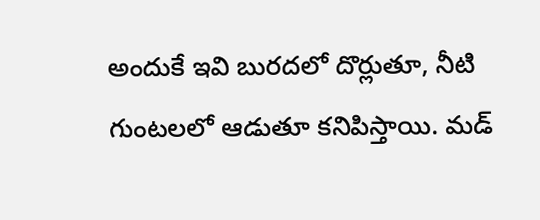అందుకే ఇవి బురదలో దొర్లుతూ, నీటి గుంటలలో ఆడుతూ కనిపిస్తాయి. మడ్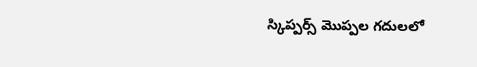స్కిప్పర్స్ మొప్పల గదులలో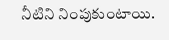నీటిని నింపుకుంటాయి.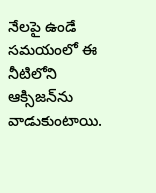నేలపై ఉండే సమయంలో ఈ నీటిలోని ఆక్సిజన్‌ను వాడుకుంటాయి.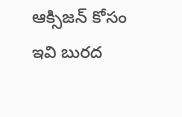ఆక్సిజన్ కోసం ఇవి బురద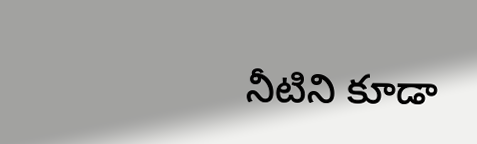నీటిని కూడా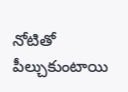నోటితో పీల్చుకుంటాయి